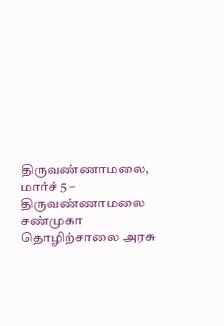திருவண்ணாமலை, மார்ச் 5 –
திருவண்ணாமலை சண்முகா தொழிற்சாலை அரசு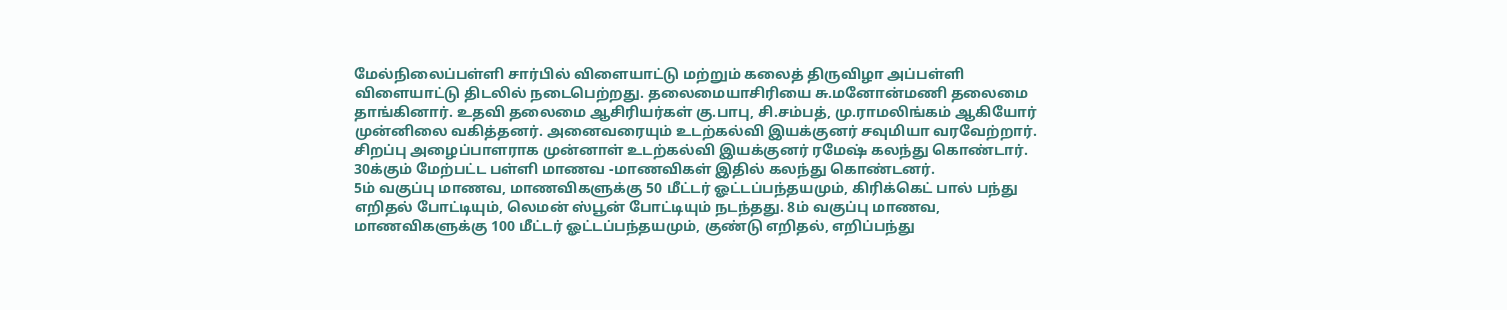மேல்நிலைப்பள்ளி சார்பில் விளையாட்டு மற்றும் கலைத் திருவிழா அப்பள்ளி விளையாட்டு திடலில் நடைபெற்றது. தலைமையாசிரியை சு.மனோன்மணி தலைமை தாங்கினார். உதவி தலைமை ஆசிரியர்கள் கு.பாபு, சி.சம்பத், மு.ராமலிங்கம் ஆகியோர் முன்னிலை வகித்தனர். அனைவரையும் உடற்கல்வி இயக்குனர் சவுமியா வரவேற்றார். சிறப்பு அழைப்பாளராக முன்னாள் உடற்கல்வி இயக்குனர் ரமேஷ் கலந்து கொண்டார். 30க்கும் மேற்பட்ட பள்ளி மாணவ -மாணவிகள் இதில் கலந்து கொண்டனர்.
5ம் வகுப்பு மாணவ, மாணவிகளுக்கு 50 மீட்டர் ஓட்டப்பந்தயமும், கிரிக்கெட் பால் பந்து எறிதல் போட்டியும், லெமன் ஸ்பூன் போட்டியும் நடந்தது. 8ம் வகுப்பு மாணவ, மாணவிகளுக்கு 100 மீட்டர் ஓட்டப்பந்தயமும், குண்டு எறிதல், எறிப்பந்து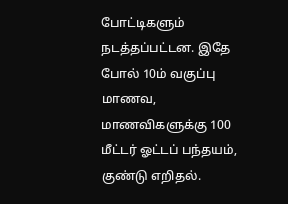போட்டிகளும் நடத்தப்பட்டன. இதே போல் 10ம் வகுப்பு மாணவ, மாணவிகளுக்கு 100 மீட்டர் ஓட்டப் பந்தயம், குண்டு எறிதல்.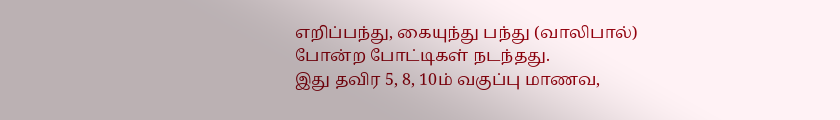எறிப்பந்து, கையுந்து பந்து (வாலிபால்) போன்ற போட்டிகள் நடந்தது.
இது தவிர 5, 8, 10ம் வகுப்பு மாணவ,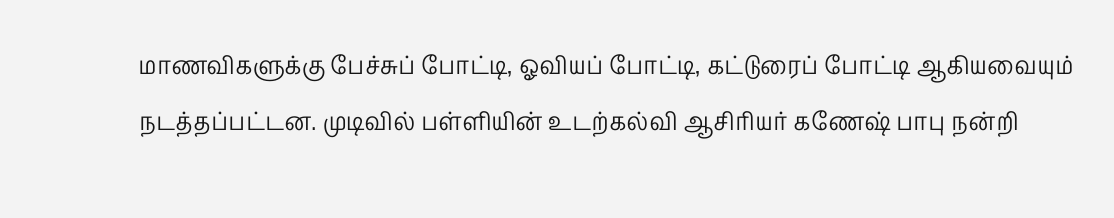மாணவிகளுக்கு பேச்சுப் போட்டி, ஓவியப் போட்டி, கட்டுரைப் போட்டி ஆகியவையும் நடத்தப்பட்டன. முடிவில் பள்ளியின் உடற்கல்வி ஆசிரியர் கணேஷ் பாபு நன்றி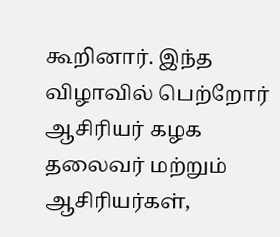கூறினார். இந்த விழாவில் பெற்றோர் ஆசிரியர் கழக தலைவர் மற்றும் ஆசிரியர்கள்,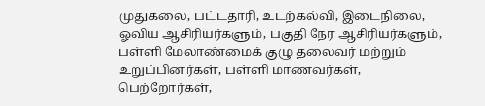முதுகலை, பட்டதாரி, உடற்கல்வி, இடைநிலை, ஓவிய ஆசிரியர்களும், பகுதி நேர ஆசிரியர்களும், பள்ளி மேலாண்மைக் குழு தலைவர் மற்றும் உறுப்பினர்கள், பள்ளி மாணவர்கள், பெற்றோர்கள்,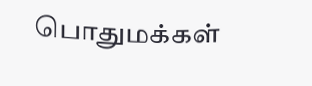பொதுமக்கள்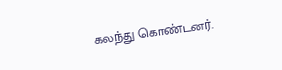கலந்து கொண்டனர்.